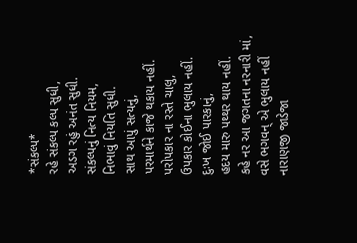*સંકલ્પ*
રહે સંકલ્પ કલ્પ સુધી,
અડગ રહું અનંત સુધી.
સંકલ્પનું નિત્ય નિયમ,
નિભાવું નિયતિ સુધી.
સાથ આપું સત્યનું,
પરમાર્થને કાજે થકાય નહીં.
પરોપકાર ના રસ્તે ચાલુ,
ઉપકાર કોઈના ભુલાય નહીં.
દુઃખ જોઈ પારકાનું,
હદય મારુ પથ્થર થાય નહીં.
કહે નર આ જગતના નરનારી માં,
વસે ભગવન્ એ ભુલાય નહીં
નારાણજી જાડેજા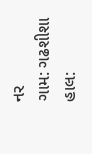નર
ગામ: ગઢશીશા
હાલ: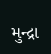મુન્દ્રા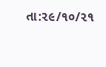તા:૨૯/૧૦/૨૧